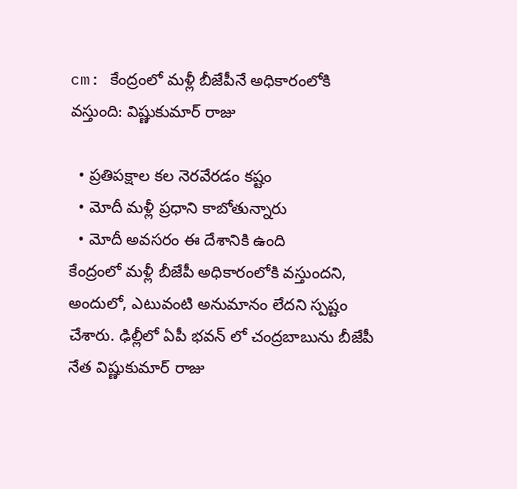cm: కేంద్రంలో మళ్లీ బీజేపీనే అధికారంలోకి వస్తుంది: విష్ణుకుమార్ రాజు

  • ప్రతిపక్షాల కల నెరవేరడం కష్టం
  • మోదీ మళ్లీ ప్రధాని కాబోతున్నారు
  • మోదీ అవసరం ఈ దేశానికి ఉంది
కేంద్రంలో మళ్లీ బీజేపీ అధికారంలోకి వస్తుందని, అందులో, ఎటువంటి అనుమానం లేదని స్పష్టం చేశారు. ఢిల్లీలో ఏపీ భవన్ లో చంద్రబాబును బీజేపీ నేత విష్ణుకుమార్ రాజు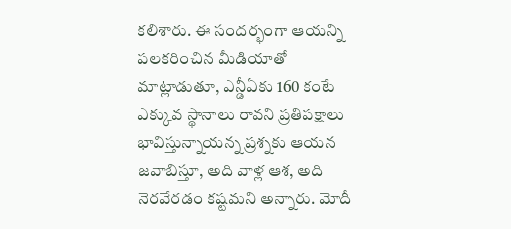కలిశారు. ఈ సందర్భంగా ఆయన్ని పలకరించిన మీడియాతో మాట్లాడుతూ, ఎన్డీఏకు 160 కంటే ఎక్కువ స్థానాలు రావని ప్రతిపక్షాలు భావిస్తున్నాయన్న ప్రశ్నకు ఆయన జవాబిస్తూ, అది వాళ్ల ఆశ, అది నెరవేరడం కష్టమని అన్నారు. మోదీ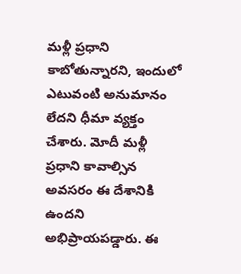మళ్లీ ప్రధాని కాబోతున్నారని, ఇందులో ఎటువంటి అనుమానం లేదని ధీమా వ్యక్తం చేశారు. మోదీ మళ్లీ ప్రధాని కావాల్సిన అవసరం ఈ దేశానికి ఉందని అభిప్రాయపడ్డారు. ఈ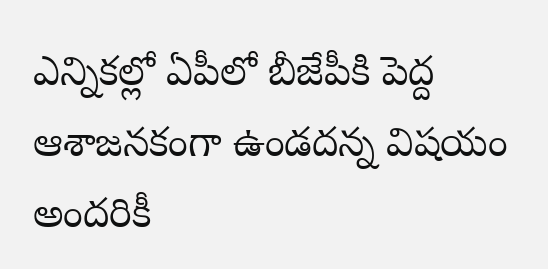ఎన్నికల్లో ఏపీలో బీజేపీకి పెద్ద ఆశాజనకంగా ఉండదన్న విషయం అందరికీ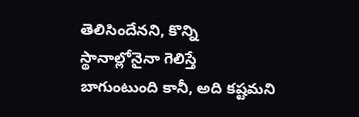తెలిసిందేనని, కొన్ని స్థానాల్లోనైనా గెలిస్తే బాగుంటుంది కానీ, అది కష్టమని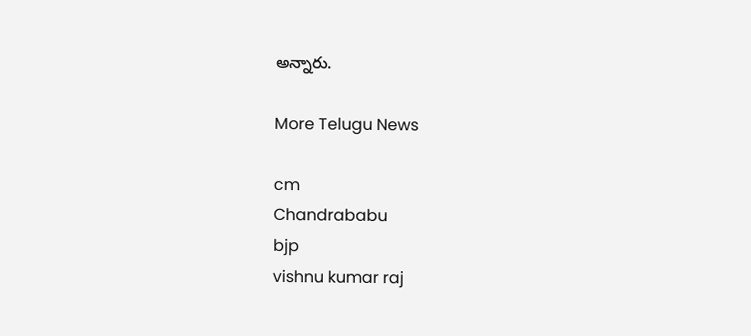అన్నారు.

More Telugu News

cm
Chandrababu
bjp
vishnu kumar raj